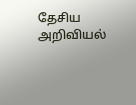தேசிய அறிவியல்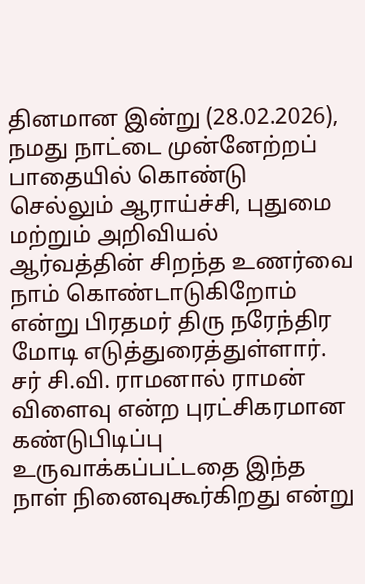தினமான இன்று (28.02.2026), நமது நாட்டை முன்னேற்றப் பாதையில் கொண்டு செல்லும் ஆராய்ச்சி, புதுமை மற்றும் அறிவியல் ஆர்வத்தின் சிறந்த உணர்வை நாம் கொண்டாடுகிறோம் என்று பிரதமர் திரு நரேந்திர மோடி எடுத்துரைத்துள்ளார்.
சர் சி.வி. ராமனால் ராமன் விளைவு என்ற புரட்சிகரமான கண்டுபிடிப்பு உருவாக்கப்பட்டதை இந்த நாள் நினைவுகூர்கிறது என்று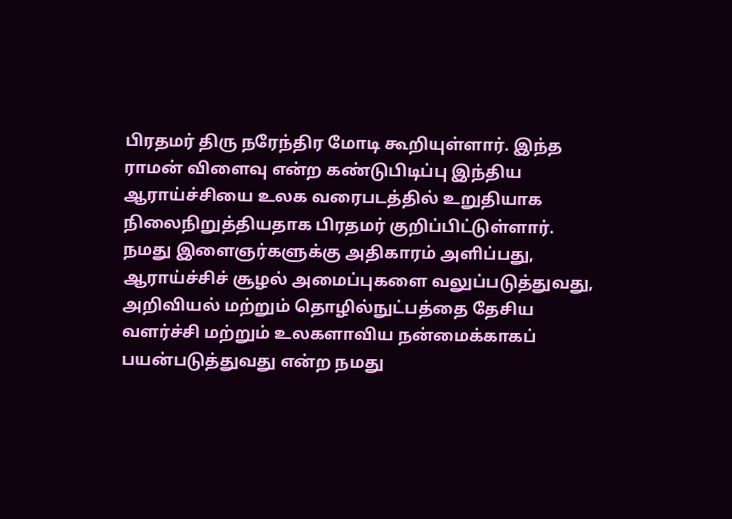பிரதமர் திரு நரேந்திர மோடி கூறியுள்ளார். இந்த ராமன் விளைவு என்ற கண்டுபிடிப்பு இந்திய ஆராய்ச்சியை உலக வரைபடத்தில் உறுதியாக நிலைநிறுத்தியதாக பிரதமர் குறிப்பிட்டுள்ளார்.
நமது இளைஞர்களுக்கு அதிகாரம் அளிப்பது, ஆராய்ச்சிச் சூழல் அமைப்புகளை வலுப்படுத்துவது, அறிவியல் மற்றும் தொழில்நுட்பத்தை தேசிய வளர்ச்சி மற்றும் உலகளாவிய நன்மைக்காகப் பயன்படுத்துவது என்ற நமது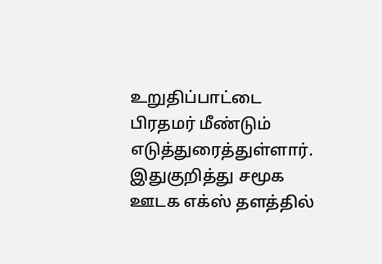உறுதிப்பாட்டை பிரதமர் மீண்டும் எடுத்துரைத்துள்ளார்.
இதுகுறித்து சமூக ஊடக எக்ஸ் தளத்தில்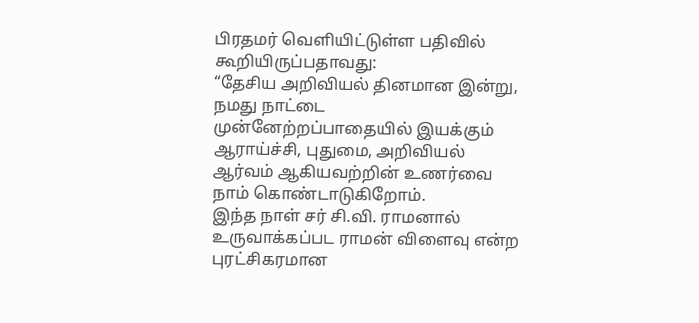பிரதமர் வெளியிட்டுள்ள பதிவில் கூறியிருப்பதாவது:
“தேசிய அறிவியல் தினமான இன்று, நமது நாட்டை முன்னேற்றப்பாதையில் இயக்கும் ஆராய்ச்சி, புதுமை, அறிவியல் ஆர்வம் ஆகியவற்றின் உணர்வை நாம் கொண்டாடுகிறோம்.
இந்த நாள் சர் சி.வி. ராமனால் உருவாக்கப்பட ராமன் விளைவு என்ற புரட்சிகரமான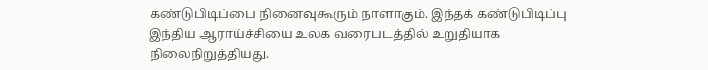கண்டுபிடிப்பை நினைவுகூரும் நாளாகும். இந்தக் கண்டுபிடிப்பு இந்திய ஆராய்ச்சியை உலக வரைபடத்தில் உறுதியாக நிலைநிறுத்தியது.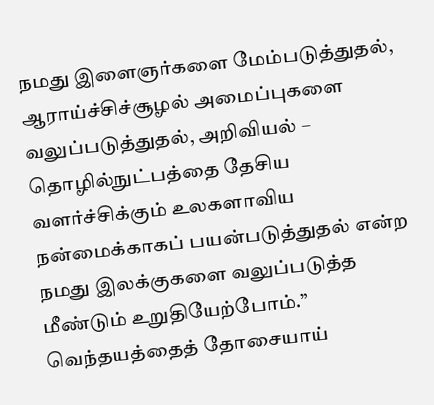நமது இளைஞர்களை மேம்படுத்துதல், ஆராய்ச்சிச்சூழல் அமைப்புகளை வலுப்படுத்துதல், அறிவியல் – தொழில்நுட்பத்தை தேசிய வளர்ச்சிக்கும் உலகளாவிய நன்மைக்காகப் பயன்படுத்துதல் என்ற நமது இலக்குகளை வலுப்படுத்த மீண்டும் உறுதியேற்போம்.”
வெந்தயத்தைத் தோசையாய்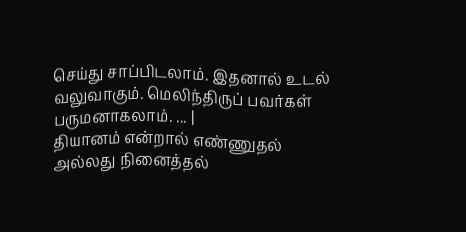செய்து சாப்பிடலாம். இதனால் உடல் வலுவாகும். மெலிந்திருப் பவர்கள் பருமனாகலாம். ... |
தியானம் என்றால் எண்ணுதல் அல்லது நினைத்தல்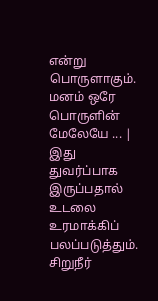என்று பொருளாகும். மனம் ஒரே பொருளின் மேலேயே ... |
இது துவர்ப்பாக இருப்பதால் உடலை உரமாக்கிப் பலப்படுத்தும். சிறுநீர்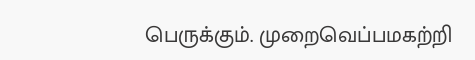பெருக்கும். முறைவெப்பமகற்றி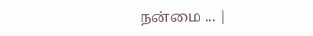நன்மை ... |